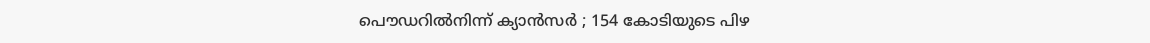പൌഡറില്‍നിന്ന് ക്യാന്‍സര്‍ ‍; 154 കോടിയുടെ പിഴ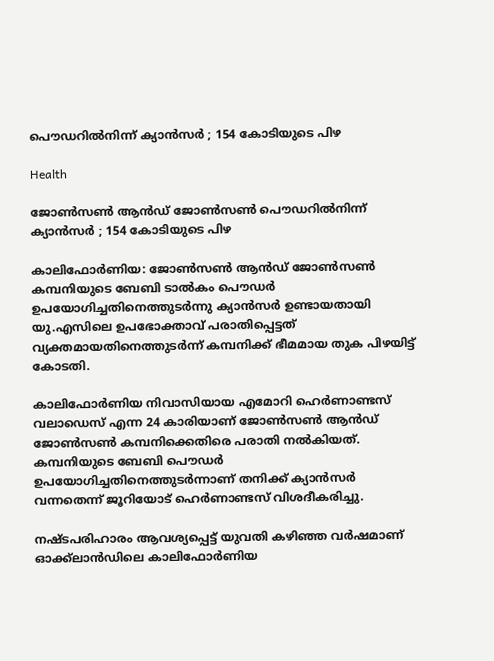പൌഡറില്‍നിന്ന് ക്യാന്‍സര്‍ ‍; 154 കോടിയുടെ പിഴ

Health

ജോണ്‍സണ്‍ ആന്‍ഡ് ജോണ്‍സണ്‍ പൌഡറില്‍നിന്ന് ക്യാന്‍സര്‍ ‍; 154 കോടിയുടെ പിഴ

കാലിഫോര്‍ണിയ: ജോണ്‍സണ്‍ ആന്‍ഡ് ജോണ്‍സണ്‍ കമ്പനിയുടെ ബേബി ടാല്‍കം പൌഡര്‍ ഉപയോഗിച്ചതിനെത്തുടര്‍ന്നു ക്യാന്‍സര്‍ ഉണ്ടായതായി യു.എസിലെ ഉപഭോക്താവ് പരാതിപ്പെട്ടത് വ്യക്തമായതിനെത്തുടര്‍ന്ന് കമ്പനിക്ക് ഭീമമായ തുക പിഴയിട്ട് കോടതി.

കാലിഫോര്‍ണിയ നിവാസിയായ എമോറി ഹെര്‍ണാണ്ടസ് വലാഡെസ് എന്ന 24 കാരിയാണ് ജോണ്‍സണ്‍ ആന്‍ഡ് ജോണ്‍സണ്‍ കമ്പനിക്കെതിരെ പരാതി നല്‍കിയത്. കമ്പനിയുടെ ബേബി പൌഡര്‍ ഉപയോഗിച്ചതിനെത്തുടര്‍ന്നാണ് തനിക്ക് ക്യാന്‍സര്‍ വന്നതെന്ന് ജൂറിയോട് ഹെര്‍ണാണ്ടസ് വിശദീകരിച്ചു.

നഷ്ടപരിഹാരം ആവശ്യപ്പെട്ട് യുവതി കഴിഞ്ഞ വര്‍ഷമാണ് ഓക്ക്ലാന്‍ഡിലെ കാലിഫോര്‍ണിയ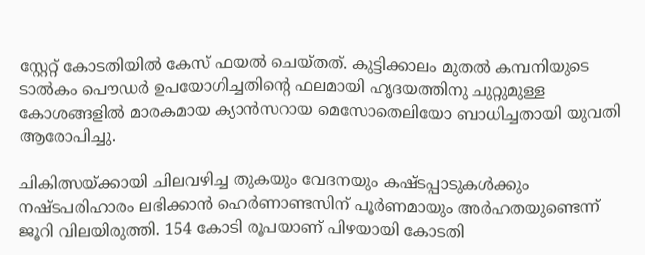സ്റ്റേറ്റ് കോടതിയില്‍ കേസ് ഫയല്‍ ചെയ്തത്. കുട്ടിക്കാലം മുതല്‍ കമ്പനിയുടെ ടാല്‍കം പൌഡര്‍ ഉപയോഗിച്ചതിന്റെ ഫലമായി ഹൃദയത്തിനു ചുറ്റുമുള്ള കോശങ്ങളില്‍ മാരകമായ ക്യാന്‍സറായ മെസോതെലിയോ ബാധിച്ചതായി യുവതി ആരോപിച്ചു.

ചികിത്സയ്ക്കായി ചിലവഴിച്ച തുകയും വേദനയും കഷ്ടപ്പാടുകള്‍ക്കും നഷ്ടപരിഹാരം ലഭിക്കാന്‍ ഹെര്‍ണാണ്ടസിന് പൂര്‍ണമായും അര്‍ഹതയുണ്ടെന്ന് ജൂറി വിലയിരുത്തി. 154 കോടി രൂപയാണ് പിഴയായി കോടതി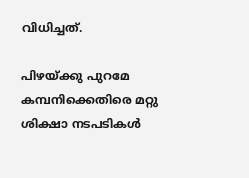വിധിച്ചത്.

പിഴയ്ക്കു പുറമേ കമ്പനിക്കെതിരെ മറ്റു ശിക്ഷാ നടപടികള്‍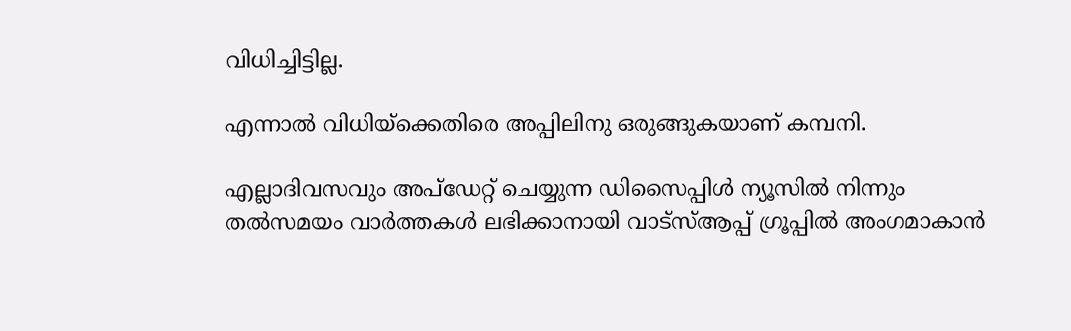വിധിച്ചിട്ടില്ല.

എന്നാല്‍ വിധിയ്ക്കെതിരെ അപ്പിലിനു ഒരുങ്ങുകയാണ് കമ്പനി.

എല്ലാദിവസവും അപ്ഡേറ്റ് ചെയ്യുന്ന ഡിസൈപ്പിൾ ന്യൂസിൽ നിന്നും തൽസമയം വാർത്തകൾ ലഭിക്കാനായി വാട്സ്ആപ്പ് ഗ്രൂപ്പിൽ അംഗമാകാൻ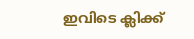ഇവിടെ ക്ലിക്ക്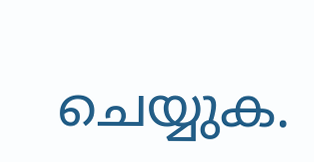ചെയ്യുക.